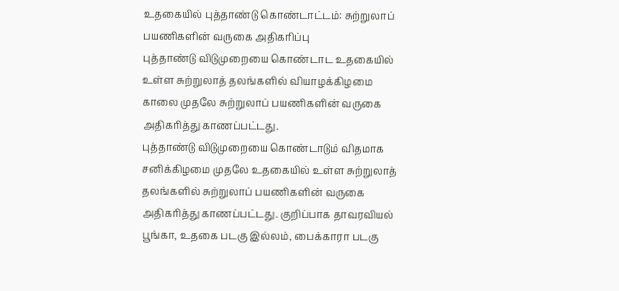உதகையில் புத்தாண்டு கொண்டாட்டம்: சுற்றுலாப் பயணிகளின் வருகை அதிகரிப்பு
புத்தாண்டு விடுமுறையை கொண்டாட உதகையில் உள்ள சுற்றுலாத் தலங்களில் வியாழக்கிழமை காலை முதலே சுற்றுலாப் பயணிகளின் வருகை அதிகரித்து காணப்பட்டது.
புத்தாண்டு விடுமுறையை கொண்டாடும் விதமாக சனிக்கிழமை முதலே உதகையில் உள்ள சுற்றுலாத் தலங்களில் சுற்றுலாப் பயணிகளின் வருகை அதிகரித்து காணப்பட்டது. குறிப்பாக தாவரவியல் பூங்கா, உதகை படகு இல்லம், பைக்காரா படகு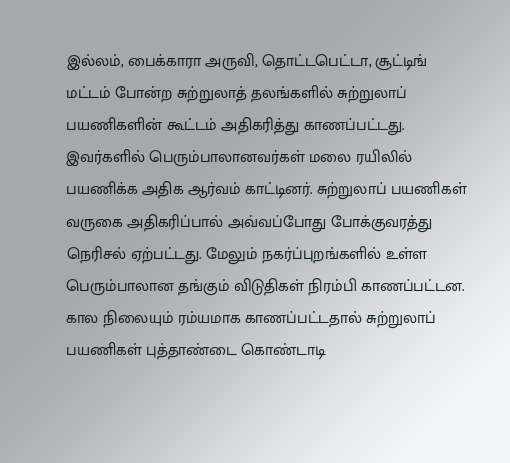இல்லம், பைக்காரா அருவி, தொட்டபெட்டா, சூட்டிங் மட்டம் போன்ற சுற்றுலாத் தலங்களில் சுற்றுலாப் பயணிகளின் கூட்டம் அதிகரித்து காணப்பட்டது.
இவர்களில் பெரும்பாலானவர்கள் மலை ரயிலில் பயணிக்க அதிக ஆர்வம் காட்டினர். சுற்றுலாப் பயணிகள் வருகை அதிகரிப்பால் அவ்வப்போது போக்குவரத்து நெரிசல் ஏற்பட்டது. மேலும் நகர்ப்புறங்களில் உள்ள பெரும்பாலான தங்கும் விடுதிகள் நிரம்பி காணப்பட்டன. கால நிலையும் ரம்யமாக காணப்பட்டதால் சுற்றுலாப் பயணிகள் புத்தாண்டை கொண்டாடி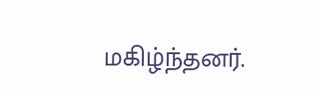மகிழ்ந்தனர்.